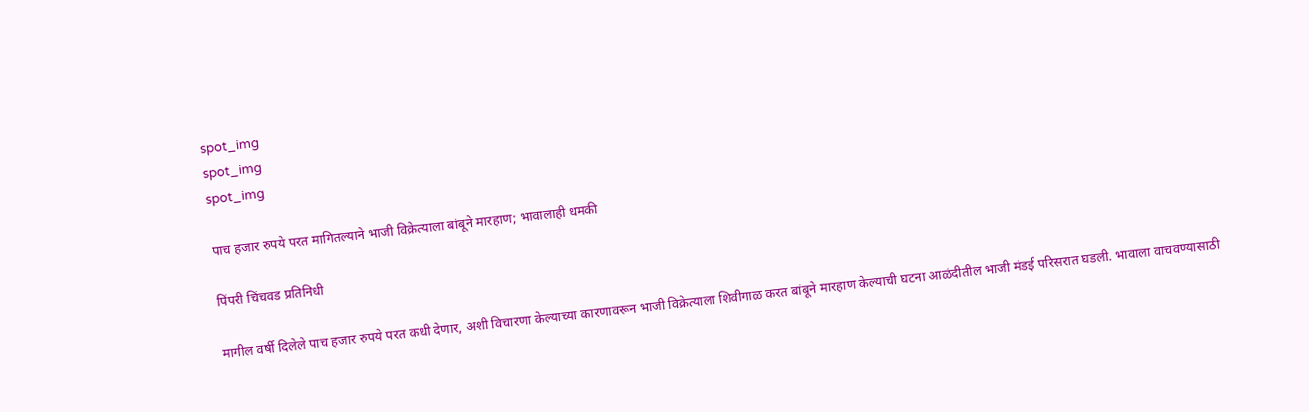spot_img
spot_img
spot_img

पाच हजार रुपये परत मागितल्याने भाजी विक्रेत्याला बांबूने मारहाण; भावालाही धमकी

पिंपरी चिंचवड प्रतिनिधी

मागील वर्षी दिलेले पाच हजार रुपये परत कधी देणार, अशी विचारणा केल्याच्या कारणावरून भाजी विक्रेत्याला शिवीगाळ करत बांबूने मारहाण केल्याची घटना आळंदीतील भाजी मंडई परिसरात घडली. भावाला वाचवण्यासाठी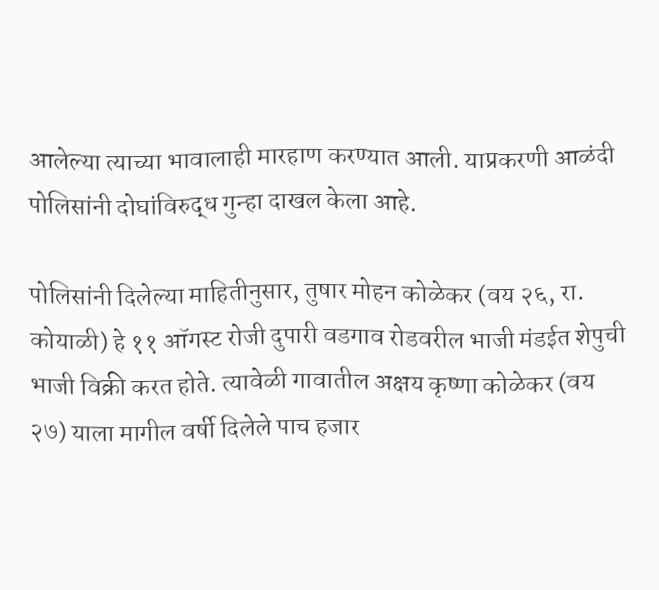आलेल्या त्याच्या भावालाही मारहाण करण्यात आली. याप्रकरणी आळंदी पोलिसांनी दोघांविरुद्ध गुन्हा दाखल केला आहे.

पोलिसांनी दिलेल्या माहितीनुसार, तुषार मोहन कोळेकर (वय २६, रा. कोयाळी) हे ११ ऑगस्ट रोजी दुपारी वडगाव रोडवरील भाजी मंडईत शेपुची भाजी विक्री करत होते. त्यावेळी गावातील अक्षय कृष्णा कोळेकर (वय २७) याला मागील वर्षी दिलेले पाच हजार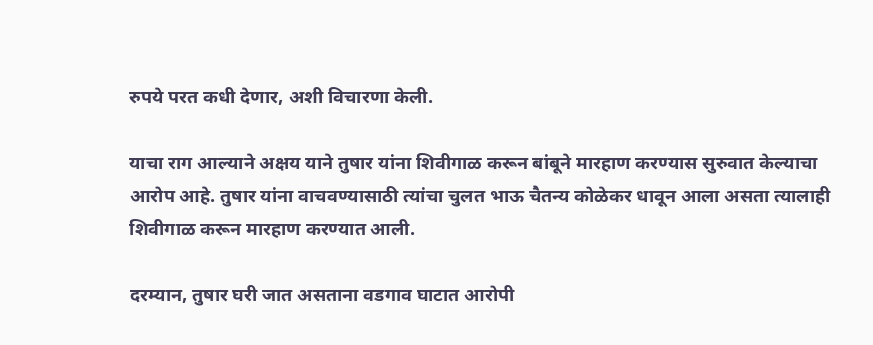रुपये परत कधी देणार, अशी विचारणा केली.

याचा राग आल्याने अक्षय याने तुषार यांना शिवीगाळ करून बांबूने मारहाण करण्यास सुरुवात केल्याचा आरोप आहे. तुषार यांना वाचवण्यासाठी त्यांचा चुलत भाऊ चैतन्य कोळेकर धावून आला असता त्यालाही शिवीगाळ करून मारहाण करण्यात आली.

दरम्यान, तुषार घरी जात असताना वडगाव घाटात आरोपी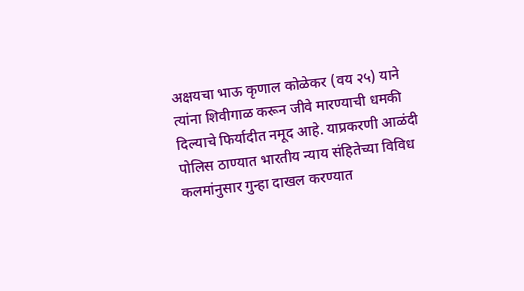अक्षयचा भाऊ कृणाल कोळेकर (वय २५) याने त्यांना शिवीगाळ करून जीवे मारण्याची धमकी दिल्याचे फिर्यादीत नमूद आहे. याप्रकरणी आळंदी पोलिस ठाण्यात भारतीय न्याय संहितेच्या विविध कलमांनुसार गुन्हा दाखल करण्यात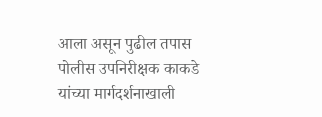आला असून पुढील तपास पोलीस उपनिरीक्षक काकडे यांच्या मार्गदर्शनाखाली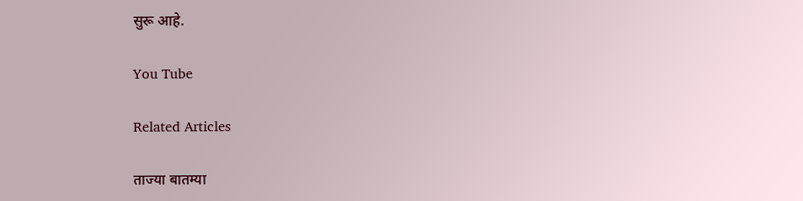सुरू आहे.

You Tube

Related Articles

ताज्या बातम्या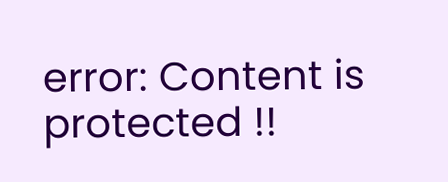error: Content is protected !!